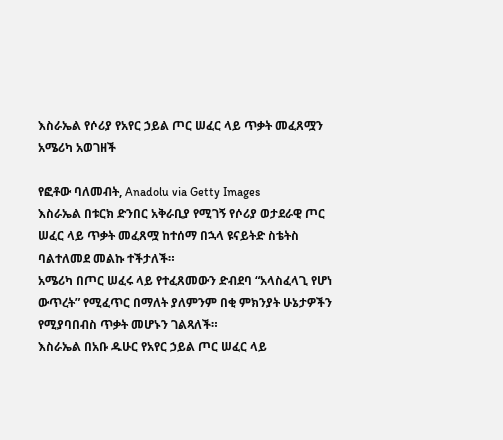እስራኤል የሶሪያ የአየር ኃይል ጦር ሠፈር ላይ ጥቃት መፈጸሟን አሜሪካ አወገዘች

የፎቶው ባለመብት, Anadolu via Getty Images
እስራኤል በቱርክ ድንበር አቅራቢያ የሚገኝ የሶሪያ ወታደራዊ ጦር ሠፈር ላይ ጥቃት መፈጸሟ ከተሰማ በኋላ ዩናይትድ ስቴትስ ባልተለመደ መልኩ ተችታለች።
አሜሪካ በጦር ሠፈሩ ላይ የተፈጸመውን ድብደባ “አላስፈላጊ የሆነ ውጥረት” የሚፈጥር በማለት ያለምንም በቂ ምክንያት ሁኔታዎችን የሚያባበብስ ጥቃት መሆኑን ገልጻለች።
እስራኤል በአቡ ዱሁር የአየር ኃይል ጦር ሠፈር ላይ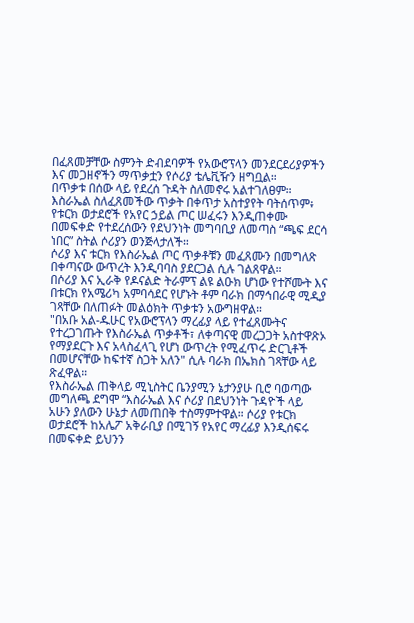በፈጸመቻቸው ስምንት ድብደባዎች የአውሮፕላን መንደርደሪያዎችን እና መጋዘኖችን ማጥቃቷን የሶሪያ ቴሌቪዥን ዘግቧል።
በጥቃቱ በሰው ላይ የደረሰ ጉዳት ስለመኖሩ አልተገለፀም።
እስራኤል ስለፈጸመችው ጥቃት በቀጥታ አስተያየት ባትሰጥም፥ የቱርክ ወታደሮች የአየር ኃይል ጦር ሠፈሩን እንዲጠቀሙ በመፍቀድ የተደረሰውን የደህንነት መግባቢያ ለመጣስ “ጫፍ ደርሳ ነበር” ስትል ሶሪያን ወንጅላታለች።
ሶሪያ እና ቱርክ የእስራኤል ጦር ጥቃቶቹን መፈጸሙን በመግለጽ በቀጣናው ውጥረት እንዲባባስ ያደርጋል ሲሉ ገልጸዋል።
በሶሪያ እና ኢራቅ የዶናልድ ትራምፕ ልዩ ልዑክ ሆነው የተሾሙት እና በቱርክ የአሜሪካ አምባሳደር የሆኑት ቶም ባራክ በማኅበራዊ ሚዲያ ገጻቸው በለጠፉት መልዕክት ጥቃቱን አውግዘዋል።
"በአቡ አል-ዱሁር የአውሮፕላን ማረፊያ ላይ የተፈጸሙትና የተረጋገጡት የእስራኤል ጥቃቶች፣ ለቀጣናዊ መረጋጋት አስተዋጽኦ የማያደርጉ እና አላስፈላጊ የሆነ ውጥረት የሚፈጥሩ ድርጊቶች በመሆናቸው ከፍተኛ ስጋት አለን" ሲሉ ባራክ በኤክስ ገጻቸው ላይ ጽፈዋል።
የእስራኤል ጠቅላይ ሚኒስትር ቤንያሚን ኔታንያሁ ቢሮ ባወጣው መግለጫ ደግሞ “እስራኤል እና ሶሪያ በደህንነት ጉዳዮች ላይ አሁን ያለውን ሁኔታ ለመጠበቅ ተስማምተዋል። ሶሪያ የቱርክ ወታደሮች ከአሌፖ አቅራቢያ በሚገኝ የአየር ማረፊያ እንዲሰፍሩ በመፍቀድ ይህንን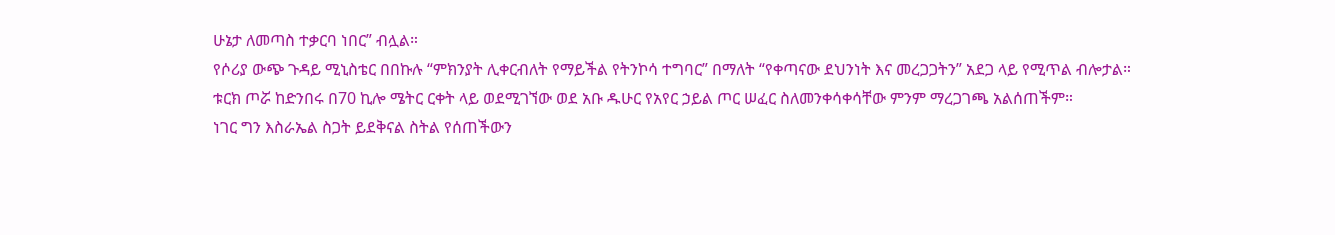ሁኔታ ለመጣስ ተቃርባ ነበር” ብሏል።
የሶሪያ ውጭ ጉዳይ ሚኒስቴር በበኩሉ “ምክንያት ሊቀርብለት የማይችል የትንኮሳ ተግባር” በማለት “የቀጣናው ደህንነት እና መረጋጋትን” አደጋ ላይ የሚጥል ብሎታል።
ቱርክ ጦሯ ከድንበሩ በ70 ኪሎ ሜትር ርቀት ላይ ወደሚገኘው ወደ አቡ ዱሁር የአየር ኃይል ጦር ሠፈር ስለመንቀሳቀሳቸው ምንም ማረጋገጫ አልሰጠችም።
ነገር ግን እስራኤል ስጋት ይደቅናል ስትል የሰጠችውን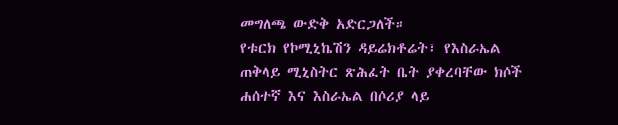መግለጫ ውድቅ አድርጋለች።
የቱርክ የኮሚኒኬሽን ዳይሬክቶሬት፣ የእስራኤል ጠቅላይ ሚኒስትር ጽሕፈት ቤት ያቀረባቸው ክሶች ሐሰተኛ እና እስራኤል በሶሪያ ላይ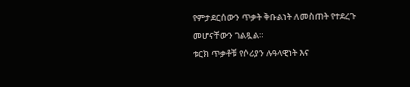የምታደርሰውን ጥቃት ቅቡልነት ለመስጠት የተደረጉ መሆናቸውን ገልጿል።
ቱርክ ጥቃቶቹ የሶሪያን ሉዓላዊነት እና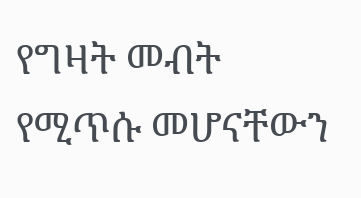የግዛት መብት የሚጥሱ መሆናቸውን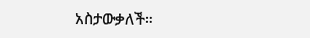አስታውቃለች።